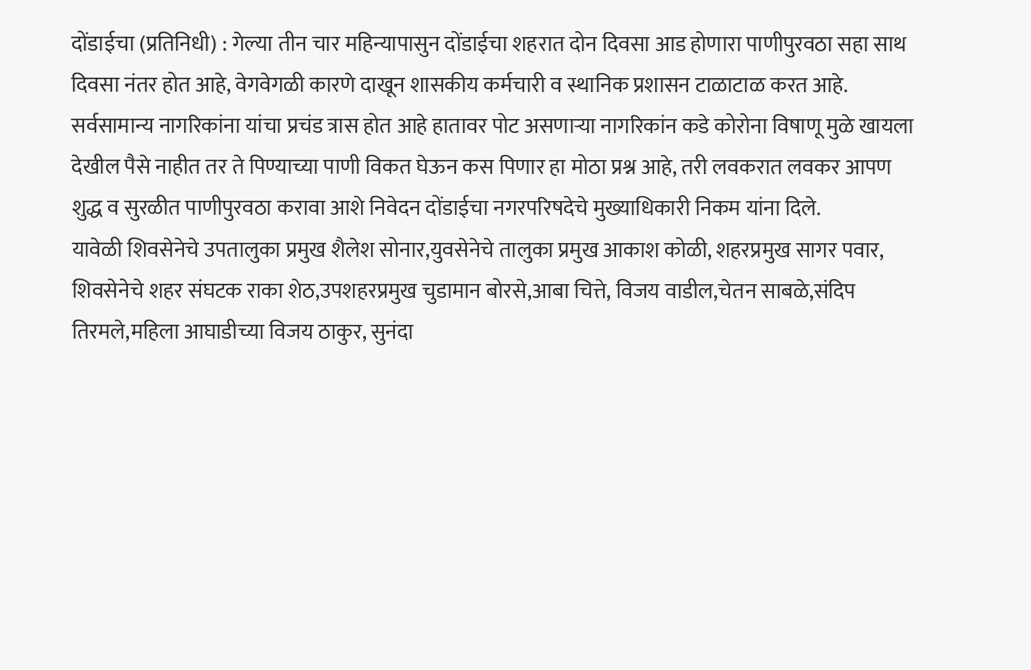दोंडाईचा (प्रतिनिधी) : गेल्या तीन चार महिन्यापासुन दोंडाईचा शहरात दोन दिवसा आड होणारा पाणीपुरवठा सहा साथ दिवसा नंतर होत आहे, वेगवेगळी कारणे दाखून शासकीय कर्मचारी व स्थानिक प्रशासन टाळाटाळ करत आहे.
सर्वसामान्य नागरिकांना यांचा प्रचंड त्रास होत आहे हातावर पोट असणाऱ्या नागरिकांन कडे कोरोना विषाणू मुळे खायला देखील पैसे नाहीत तर ते पिण्याच्या पाणी विकत घेऊन कस पिणार हा मोठा प्रश्न आहे, तरी लवकरात लवकर आपण शुद्ध व सुरळीत पाणीपुरवठा करावा आशे निवेदन दोंडाईचा नगरपरिषदेचे मुख्याधिकारी निकम यांना दिले.
यावेळी शिवसेनेचे उपतालुका प्रमुख शैलेश सोनार,युवसेनेचे तालुका प्रमुख आकाश कोळी, शहरप्रमुख सागर पवार, शिवसेनेचे शहर संघटक राका शेठ,उपशहरप्रमुख चुडामान बोरसे,आबा चित्ते, विजय वाडील,चेतन साबळे,संदिप तिरमले,महिला आघाडीच्या विजय ठाकुर, सुनंदा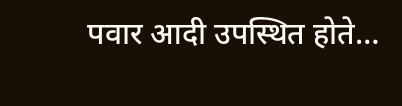पवार आदी उपस्थित होते…